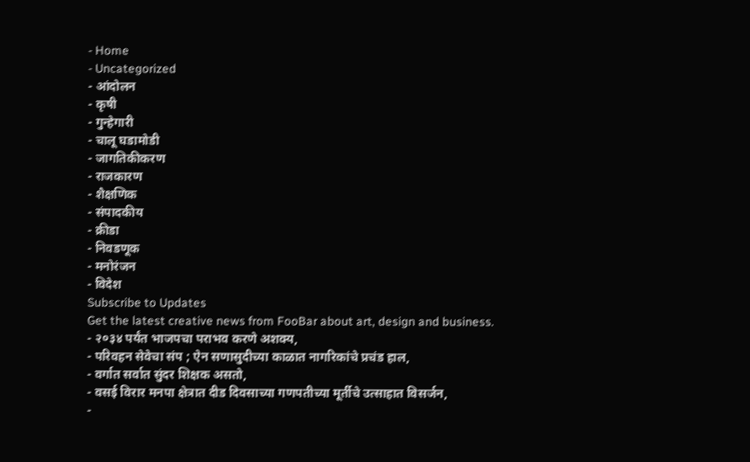- Home
- Uncategorized
- आंदोलन
- कृषी
- गुन्हेगारी
- चालू घडामोडी
- जागतिकीकरण
- राजकारण
- शैक्षणिक
- संपादकीय
- क्रीडा
- निवडणूक
- मनोरंजन
- विदेश
Subscribe to Updates
Get the latest creative news from FooBar about art, design and business.
- २०३४ पर्यंत भाजपचा पराभव करणे अशक्य,
- परिवहन सेवेचा संप ; ऐन सणासुदीच्या काळात नागरिकांचे प्रचंड हाल,
- वर्गात सर्वात सुंदर शिक्षक असतो,
- वसई विरार मनपा क्षेत्रात दीड दिवसाच्या गणपतीच्या मूर्तीचे उत्साहात विसर्जन,
-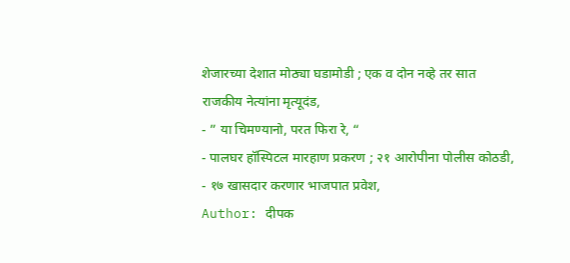शेजारच्या देशात मोठ्या घडामोडी ; एक व दोन नव्हे तर सात राजकीय नेत्यांना मृत्यूदंड,
- ” या चिमण्यानो, परत फिरा रे, “
- पालघर हॉस्पिटल मारहाण प्रकरण ; २१ आरोपीना पोलीस कोठडी,
- १७ खासदार करणार भाजपात प्रवेश,
Author: दीपक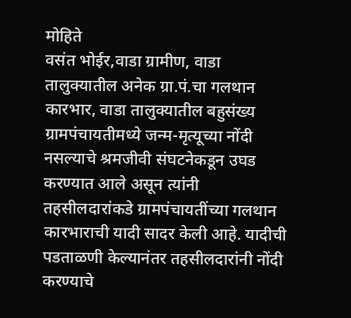मोहिते
वसंत भोईर,वाडा ग्रामीण, वाडा तालुक्यातील अनेक ग्रा.पं.चा गलथान कारभार, वाडा तालुक्यातील बहुसंख्य ग्रामपंचायतीमध्ये जन्म-मृत्यूच्या नोंदी नसल्याचे श्रमजीवी संघटनेकडून उघड करण्यात आले असून त्यांनी तहसीलदारांकडे ग्रामपंचायतींच्या गलथान कारभाराची यादी सादर केली आहे. यादीची पडताळणी केल्यानंतर तहसीलदारांनी नोंदी करण्याचे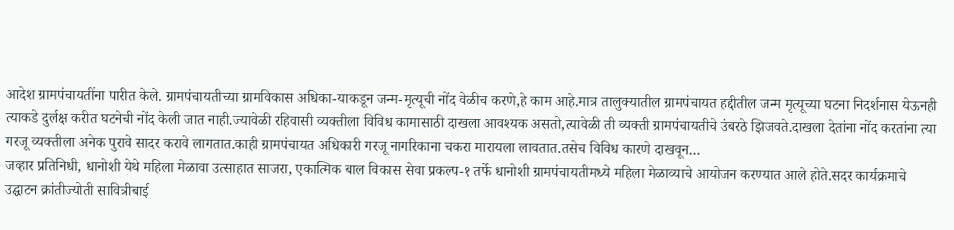आदेश ग्रामपंचायतींना पारीत केले. ग्रामपंचायतीच्या ग्रामविकास अधिका-याकडून जन्म-मृत्यूची नोंद वेळीच करणे,हे काम आहे.मात्र तालुक्यातील ग्रामपंचायत हद्दीतील जन्म मृत्यूच्या घटना निदर्शनास येऊनही त्याकडे दुर्लक्ष करीत घटनेची नोंद केली जात नाही.ज्यावेळी रहिवासी व्यक्तीला विविध कामासाठी दाखला आवश्यक असतो,त्यावेळी ती व्यक्ती ग्रामपंचायतीचे उंबरठे झिजवते.दाखला देतांना नोंद करतांना त्या गरजू व्यक्तीला अनेक पुरावे सादर करावे लागतात.काही ग्रामपंचायत अधिकारी गरजू नागरिकाना चकरा मारायला लावतात.तसेच विविध कारणे दाखवून…
जव्हार प्रतिनिधी, धानोशी येथे महिला मेळावा उत्साहात साजरा, एकात्मिक बाल विकास सेवा प्रकल्प-१ तर्फे धानोशी ग्रामपंचायतीमध्ये महिला मेळाव्याचे आयोजन करण्यात आले होते.सदर कार्यक्रमाचे उद्घाटन क्रांतीज्योती सावित्रीबाई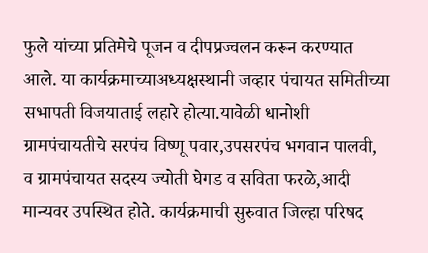फुले यांच्या प्रतिमेचे पूजन व दीपप्रज्वलन करून करण्यात आले. या कार्यक्रमाच्याअध्यक्षस्थानी जव्हार पंचायत समितीच्या सभापती विजयाताई लहारे होत्या.यावेळी धानोशी ग्रामपंचायतीचे सरपंच विष्णू पवार,उपसरपंच भगवान पालवी, व ग्रामपंचायत सदस्य ज्योती घेगड व सविता फरळे,आदी मान्यवर उपस्थित होते. कार्यक्रमाची सुरुवात जिल्हा परिषद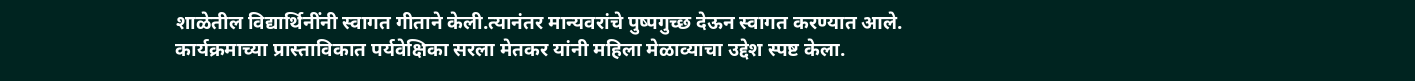शाळेतील विद्यार्थिनींनी स्वागत गीताने केली.त्यानंतर मान्यवरांचे पुष्पगुच्छ देऊन स्वागत करण्यात आले. कार्यक्रमाच्या प्रास्ताविकात पर्यवेक्षिका सरला मेतकर यांनी महिला मेळाव्याचा उद्देश स्पष्ट केला.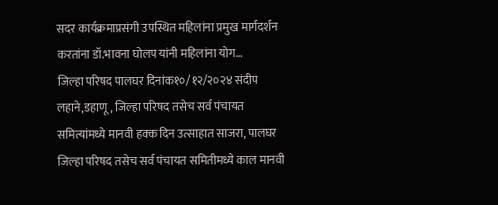सदर कार्यक्रमाप्रसंगी उपस्थित महिलांना प्रमुख मार्गदर्शन करतांना डॉ.भावना घोलप यांनी महिलांना योग…
जिल्हा परिषद पालघर दिनांक१०/१२/२०२४ संदीप लहाने,डहाणू, जिल्हा परिषद तसेच सर्व पंचायत समित्यांमध्ये मानवी हक्क दिन उत्साहात साजरा, पालघर जिल्हा परिषद तसेच सर्व पंचायत समितीमध्ये काल मानवी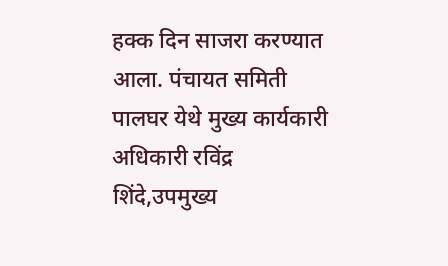हक्क दिन साजरा करण्यात आला. पंचायत समिती पालघर येथे मुख्य कार्यकारी अधिकारी रविंद्र शिंदे,उपमुख्य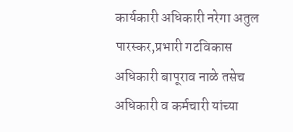कार्यकारी अधिकारी नरेगा अतुल पारस्कर,प्रभारी गटविकास अधिकारी बापूराव नाळे तसेच अधिकारी व कर्मचारी यांच्या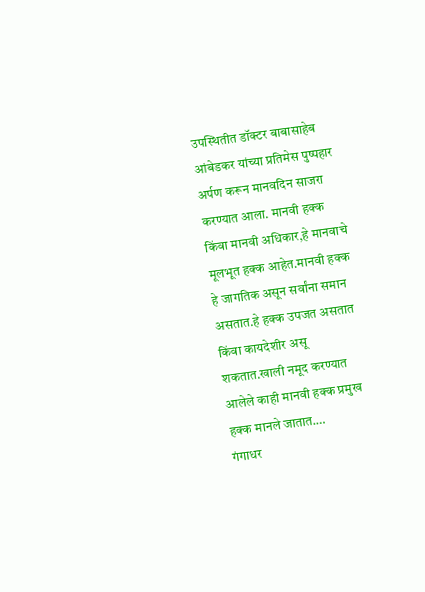उपस्थितीत डॉक्टर बाबासाहेब आंबेडकर यांच्या प्रतिमेस पुष्पहार अर्पण करून मानवदिन साजरा करण्यात आला. मानवी हक्क किंवा मानवी अधिकार,हे मानवाचे मूलभूत हक्क आहेत.मानवी हक्क हे जागतिक असून सर्वांना समान असतात.हे हक्क उपजत असतात किंवा कायदेशीर असू शकतात.खाली नमूद करण्यात आलेले काही मानवी हक्क प्रमुख हक्क मानले जातात.…
गंगाधर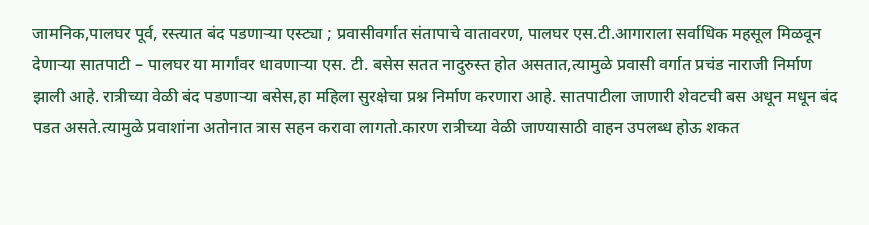जामनिक,पालघर पूर्व, रस्त्यात बंद पडणाऱ्या एस्ट्या ; प्रवासीवर्गात संतापाचे वातावरण, पालघर एस.टी.आगाराला सर्वाधिक महसूल मिळवून देणाऱ्या सातपाटी – पालघर या मार्गांवर धावणाऱ्या एस. टी. बसेस सतत नादुरुस्त होत असतात,त्यामुळे प्रवासी वर्गात प्रचंड नाराजी निर्माण झाली आहे. रात्रीच्या वेळी बंद पडणाऱ्या बसेस,हा महिला सुरक्षेचा प्रश्न निर्माण करणारा आहे. सातपाटीला जाणारी शेवटची बस अधून मधून बंद पडत असते.त्यामुळे प्रवाशांना अतोनात त्रास सहन करावा लागतो.कारण रात्रीच्या वेळी जाण्यासाठी वाहन उपलब्ध होऊ शकत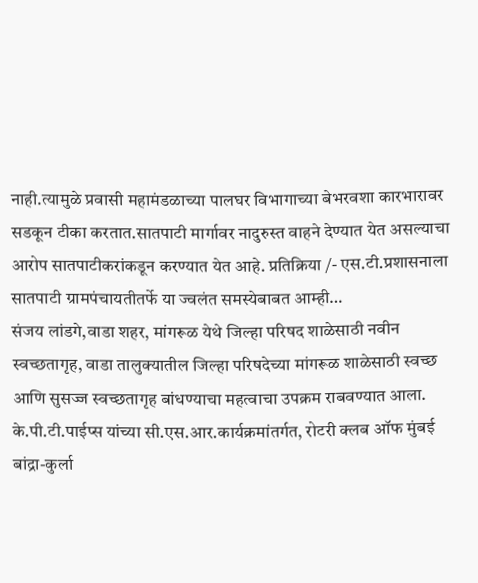नाही.त्यामुळे प्रवासी महामंडळाच्या पालघर विभागाच्या बेभरवशा कारभारावर सडकून टीका करतात.सातपाटी मार्गावर नादुरुस्त वाहने देण्यात येत असल्याचा आरोप सातपाटीकरांकडून करण्यात येत आहे. प्रतिक्रिया /- एस.टी.प्रशासनाला सातपाटी ग्रामपंचायतीतर्फे या ज्वलंत समस्येबाबत आम्ही…
संजय लांडगे,वाडा शहर, मांगरूळ येथे जिल्हा परिषद शाळेसाठी नवीन स्वच्छतागृह, वाडा तालुक्यातील जिल्हा परिषदेच्या मांगरूळ शाळेसाठी स्वच्छ आणि सुसज्ज स्वच्छतागृह बांधण्याचा महत्वाचा उपक्रम राबवण्यात आला. के.पी.टी.पाईप्स यांच्या सी.एस.आर.कार्यक्रमांतर्गत, रोटरी क्लब ऑफ मुंबई बांद्रा-कुर्ला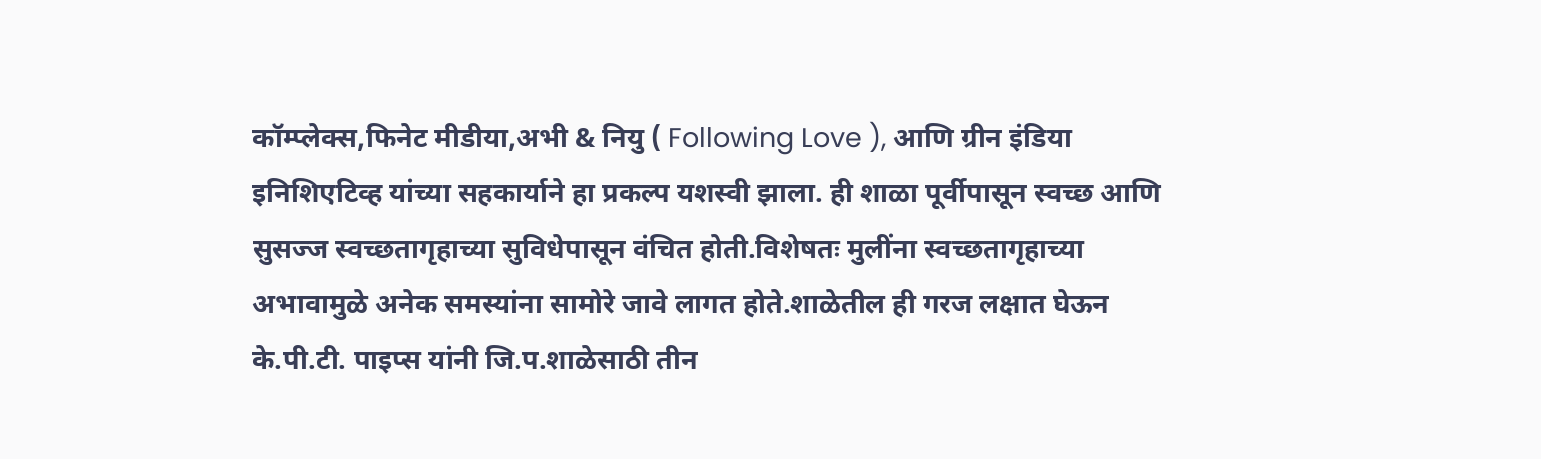कॉम्प्लेक्स,फिनेट मीडीया,अभी & नियु ( Following Love ), आणि ग्रीन इंडिया इनिशिएटिव्ह यांच्या सहकार्याने हा प्रकल्प यशस्वी झाला. ही शाळा पूर्वीपासून स्वच्छ आणि सुसज्ज स्वच्छतागृहाच्या सुविधेपासून वंचित होती.विशेषतः मुलींना स्वच्छतागृहाच्या अभावामुळे अनेक समस्यांना सामोरे जावे लागत होते.शाळेतील ही गरज लक्षात घेऊन के.पी.टी. पाइप्स यांनी जि.प.शाळेसाठी तीन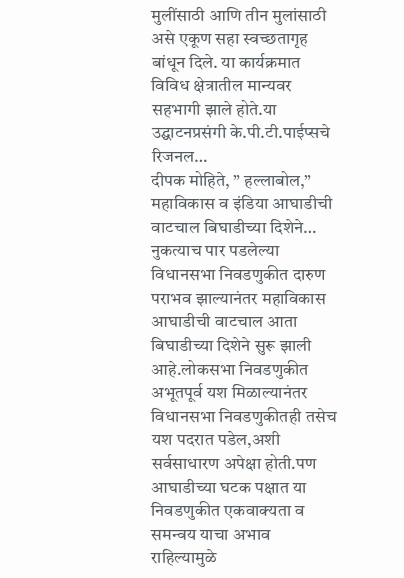मुलींसाठी आणि तीन मुलांसाठी असे एकूण सहा स्वच्छतागृह बांधून दिले. या कार्यक्रमात विविध क्षेत्रातील मान्यवर सहभागी झाले होते.या उद्घाटनप्रसंगी के.पी.टी.पाईप्सचे रिजनल…
दीपक मोहिते, ” हल्लाबोल,” महाविकास व इंडिया आघाडीची वाटचाल बिघाडीच्या दिशेने… नुकत्याच पार पडलेल्या विधानसभा निवडणुकीत दारुण पराभव झाल्यानंतर महाविकास आघाडीची वाटचाल आता बिघाडीच्या दिशेने सुरू झाली आहे.लोकसभा निवडणुकीत अभूतपूर्व यश मिळाल्यानंतर विधानसभा निवडणुकीतही तसेच यश पदरात पडेल,अशी सर्वसाधारण अपेक्षा होती.पण आघाडीच्या घटक पक्षात या निवडणुकीत एकवाक्यता व समन्वय याचा अभाव राहिल्यामुळे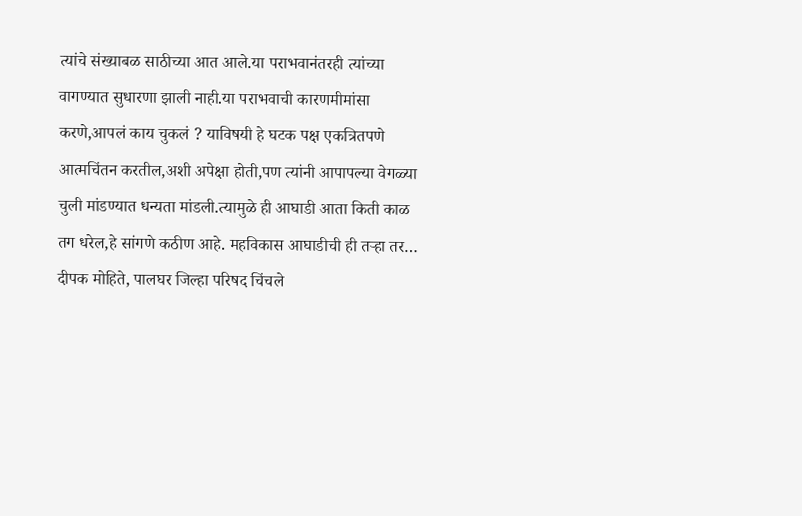त्यांचे संख्याबळ साठीच्या आत आले.या पराभवानंतरही त्यांच्या वागण्यात सुधारणा झाली नाही.या पराभवाची कारणमीमांसा करणे,आपलं काय चुकलं ? याविषयी हे घटक पक्ष एकत्रितपणे आत्मचिंतन करतील,अशी अपेक्षा होती,पण त्यांनी आपापल्या वेगळ्या चुली मांडण्यात धन्यता मांडली.त्यामुळे ही आघाडी आता किती काळ तग धरेल,हे सांगणे कठीण आहे. महविकास आघाडीची ही तऱ्हा तर…
दीपक मोहिते, पालघर जिल्हा परिषद चिंचले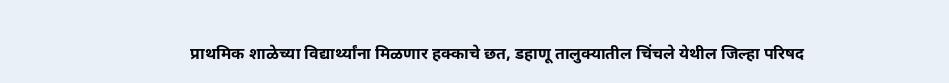प्राथमिक शाळेच्या विद्यार्थ्यांना मिळणार हक्काचे छत, डहाणू तालुक्यातील चिंचले येथील जिल्हा परिषद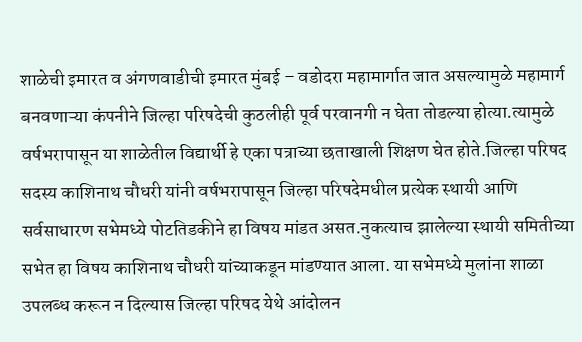शाळेची इमारत व अंगणवाडीची इमारत मुंबई – वडोदरा महामार्गात जात असल्यामुळे महामार्ग बनवणाऱ्या कंपनीने जिल्हा परिषदेची कुठलीही पूर्व परवानगी न घेता तोडल्या होत्या.त्यामुळे वर्षभरापासून या शाळेतील विद्यार्थी हे एका पत्राच्या छताखाली शिक्षण घेत होते.जिल्हा परिषद सदस्य काशिनाथ चौधरी यांनी वर्षभरापासून जिल्हा परिषदेमधील प्रत्येक स्थायी आणि सर्वसाधारण सभेमध्ये पोटतिडकीने हा विषय मांडत असत.नुकत्याच झालेल्या स्थायी समितीच्या सभेत हा विषय काशिनाथ चौधरी यांच्याकडून मांडण्यात आला. या सभेमध्ये मुलांना शाळा उपलब्ध करून न दिल्यास जिल्हा परिषद येथे आंदोलन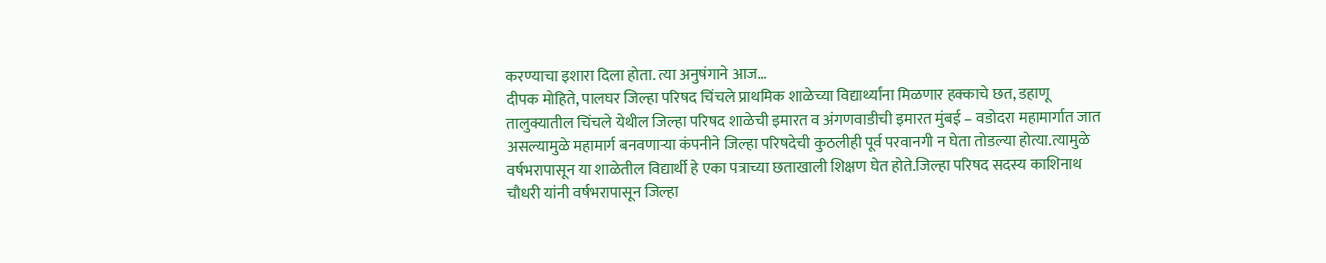करण्याचा इशारा दिला होता. त्या अनुषंगाने आज…
दीपक मोहिते, पालघर जिल्हा परिषद चिंचले प्राथमिक शाळेच्या विद्यार्थ्यांना मिळणार हक्काचे छत, डहाणू तालुक्यातील चिंचले येथील जिल्हा परिषद शाळेची इमारत व अंगणवाडीची इमारत मुंबई – वडोदरा महामार्गात जात असल्यामुळे महामार्ग बनवणाऱ्या कंपनीने जिल्हा परिषदेची कुठलीही पूर्व परवानगी न घेता तोडल्या होत्या.त्यामुळे वर्षभरापासून या शाळेतील विद्यार्थी हे एका पत्राच्या छताखाली शिक्षण घेत होते.जिल्हा परिषद सदस्य काशिनाथ चौधरी यांनी वर्षभरापासून जिल्हा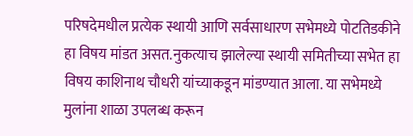परिषदेमधील प्रत्येक स्थायी आणि सर्वसाधारण सभेमध्ये पोटतिडकीने हा विषय मांडत असत.नुकत्याच झालेल्या स्थायी समितीच्या सभेत हा विषय काशिनाथ चौधरी यांच्याकडून मांडण्यात आला. या सभेमध्ये मुलांना शाळा उपलब्ध करून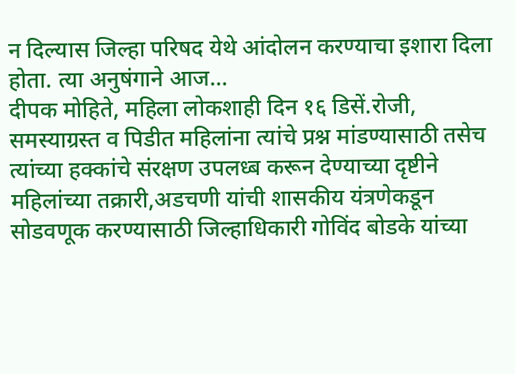न दिल्यास जिल्हा परिषद येथे आंदोलन करण्याचा इशारा दिला होता. त्या अनुषंगाने आज…
दीपक मोहिते, महिला लोकशाही दिन १६ डिसें.रोजी, समस्याग्रस्त व पिडीत महिलांना त्यांचे प्रश्न मांडण्यासाठी तसेच त्यांच्या हक्कांचे संरक्षण उपलध्ब करून देण्याच्या दृष्टीने महिलांच्या तक्रारी,अडचणी यांची शासकीय यंत्रणेकडून सोडवणूक करण्यासाठी जिल्हाधिकारी गोविंद बोडके यांच्या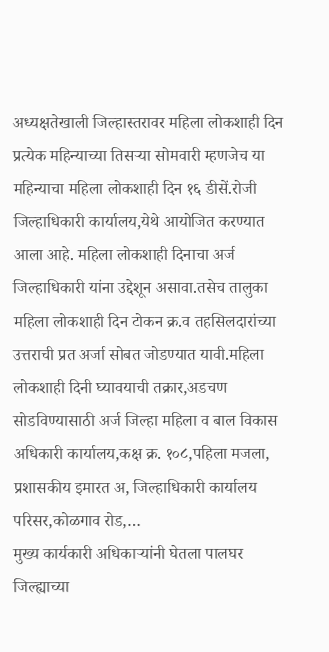अध्यक्षतेखाली जिल्हास्तरावर महिला लोकशाही दिन प्रत्येक महिन्याच्या तिसऱ्या सोमवारी म्हणजेच या महिन्याचा महिला लोकशाही दिन १६ डीसें.रोजी जिल्हाधिकारी कार्यालय,येथे आयोजित करण्यात आला आहे. महिला लोकशाही दिनाचा अर्ज जिल्हाधिकारी यांना उद्देशून असावा.तसेच तालुका महिला लोकशाही दिन टोकन क्र.व तहसिलदारांच्या उत्तराची प्रत अर्जा सोबत जोडण्यात यावी.महिला लोकशाही दिनी घ्यावयाची तक्रार,अडचण सोडविण्यासाठी अर्ज जिल्हा महिला व बाल विकास अधिकारी कार्यालय,कक्ष क्र. १०८,पहिला मजला, प्रशासकीय इमारत अ, जिल्हाधिकारी कार्यालय परिसर,कोळगाव रोड,…
मुख्य कार्यकारी अधिकाऱ्यांनी घेतला पालघर जिल्ह्याच्या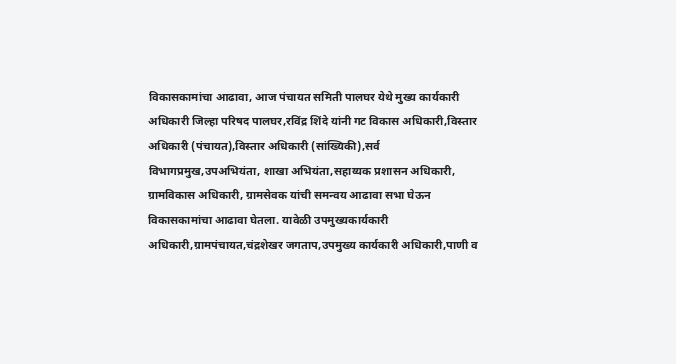विकासकामांचा आढावा, आज पंचायत समिती पालघर येथे मुख्य कार्यकारी अधिकारी जिल्हा परिषद पालघर,रविंद्र शिंदे यांनी गट विकास अधिकारी,विस्तार अधिकारी (पंचायत),विस्तार अधिकारी (सांख्यिकी),सर्व विभागप्रमुख,उपअभियंता, शाखा अभियंता,सहाय्यक प्रशासन अधिकारी, ग्रामविकास अधिकारी, ग्रामसेवक यांची समन्वय आढावा सभा घेऊन विकासकामांचा आढावा घेतला. यावेळी उपमुख्यकार्यकारी अधिकारी,ग्रामपंचायत,चंद्रशेखर जगताप,उपमुख्य कार्यकारी अधिकारी,पाणी व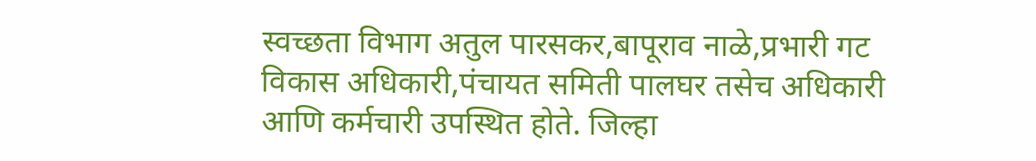स्वच्छता विभाग अतुल पारसकर,बापूराव नाळे,प्रभारी गट विकास अधिकारी,पंचायत समिती पालघर तसेच अधिकारी आणि कर्मचारी उपस्थित होते. जिल्हा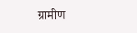ग्रामीण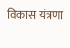विकास यंत्रणा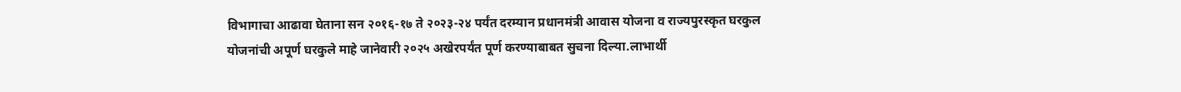विभागाचा आढावा घेताना सन २०१६-१७ ते २०२३-२४ पर्यंत दरम्यान प्रधानमंत्री आवास योजना व राज्यपुरस्कृत घरकुल योजनांची अपूर्ण घरकुले माहे जानेवारी २०२५ अखेरपर्यंत पूर्ण करण्याबाबत सुचना दिल्या.लाभार्थी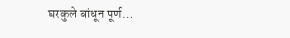घरकुले बांधून पूर्ण…